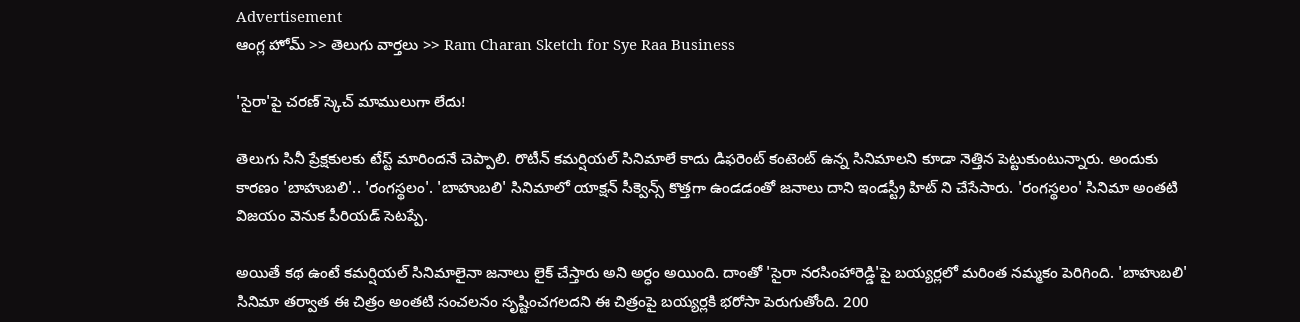Advertisement
ఆంగ్ల హోమ్ >> తెలుగు వార్తలు >> Ram Charan Sketch for Sye Raa Business

'సైరా'పై చరణ్ స్కెచ్ మాములుగా లేదు!

తెలుగు సినీ ప్రేక్షకులకు టేస్ట్ మారిందనే చెప్పాలి. రొటీన్‌ కమర్షియల్‌ సినిమాలే కాదు డిఫరెంట్ కంటెంట్ ఉన్న సినిమాలని కూడా నెత్తిన పెట్టుకుంటున్నారు. అందుకు కారణం 'బాహుబలి'.. 'రంగస్థలం'. 'బాహుబలి' సినిమాలో యాక్షన్ సీక్వెన్స్ కొత్తగా ఉండడంతో జనాలు దాని ఇండస్ట్రీ హిట్ ని చేసేసారు. 'రంగస్థలం' సినిమా అంతటి విజయం వెనుక పీరియడ్‌ సెటప్పే.

అయితే కథ ఉంటే కమర్షియల్‌ సినిమాలైనా జనాలు లైక్ చేస్తారు అని అర్ధం అయింది. దాంతో 'సైరా నరసింహారెడ్డి'పై బయ్యర్లలో మరింత నమ్మకం పెరిగింది. 'బాహుబలి' సినిమా తర్వాత ఈ చిత్రం అంతటి సంచలనం సృష్టించగలదని ఈ చిత్రంపై బయ్యర్లకి భరోసా పెరుగుతోంది. 200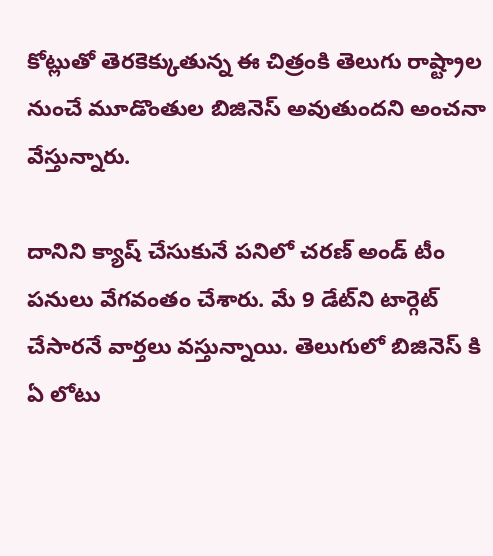కోట్లుతో తెరకెక్కుతున్న ఈ చిత్రంకి తెలుగు రాష్ట్రాల నుంచే మూడొంతుల బిజినెస్‌ అవుతుందని అంచనా వేస్తున్నారు.

దానిని క్యాష్ చేసుకునే పనిలో చరణ్ అండ్ టీం పనులు వేగవంతం చేశారు. మే 9 డేట్‌ని టార్గెట్‌ చేసారనే వార్తలు వస్తున్నాయి. తెలుగులో బిజినెస్ కి ఏ లోటు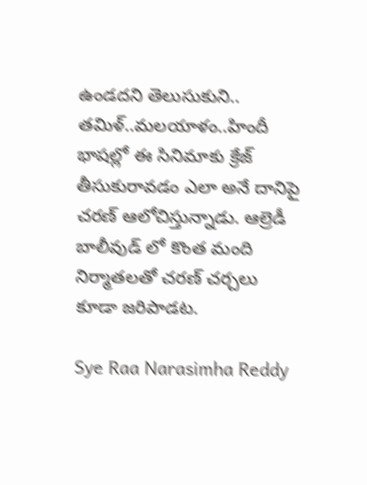ఉండదని తెలుసుకుని.. తమిళ్..మలయాళం..హిందీ భాషల్లో ఈ సినిమాకు క్రేజ్‌ తీసుకురావడం ఎలా అనే దానిపై చరణ్‌ ఆలోచిస్తున్నాడు. ఆల్రెడీ బాలీవుడ్ లో కొంత మంది నిర్మాతలతో చరణ్ చర్చలు కూడా జరిపాడట.

Sye Raa Narasimha Reddy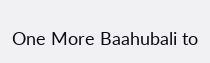One More Baahubali to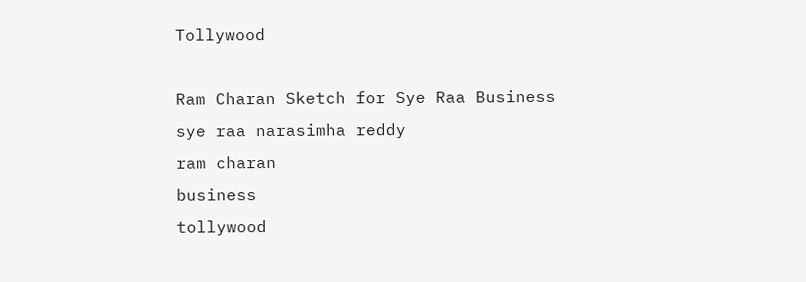Tollywood

Ram Charan Sketch for Sye Raa Business
sye raa narasimha reddy
ram charan
business
tollywood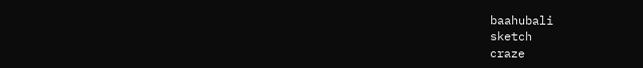baahubali
sketch
craze